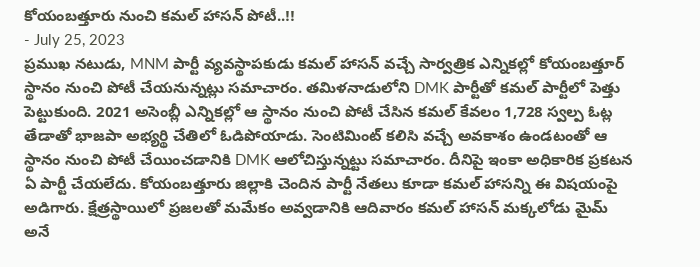కోయంబత్తూరు నుంచి కమల్ హాసన్ పోటీ..!!
- July 25, 2023
ప్రముఖ నటుడు, MNM పార్టీ వ్యవస్థాపకుడు కమల్ హాసన్ వచ్చే సార్వత్రిక ఎన్నికల్లో కోయంబత్తూర్ స్థానం నుంచి పోటీ చేయనున్నట్లు సమాచారం. తమిళనాడులోని DMK పార్టీతో కమల్ పార్టీలో పెత్తు పెట్టుకుంది. 2021 అసెంబ్లీ ఎన్నికల్లో ఆ స్థానం నుంచి పోటీ చేసిన కమల్ కేవలం 1,728 స్వల్ప ఓట్ల తేడాతో భాజపా అభ్యర్థి చేతిలో ఓడిపోయాడు. సెంటిమింట్ కలిసి వచ్చే అవకాశం ఉండటంతో ఆ స్థానం నుంచి పోటీ చేయించడానికి DMK ఆలోచిస్తున్నట్టు సమాచారం. దీనిపై ఇంకా అధికారిక ప్రకటన ఏ పార్టీ చేయలేదు. కోయంబత్తూరు జిల్లాకి చెందిన పార్టీ నేతలు కూడా కమల్ హాసన్ని ఈ విషయంపై అడిగారు. క్షేత్రస్థాయిలో ప్రజలతో మమేకం అవ్వడానికి ఆదివారం కమల్ హాసన్ మక్కలోడు మైమ్ అనే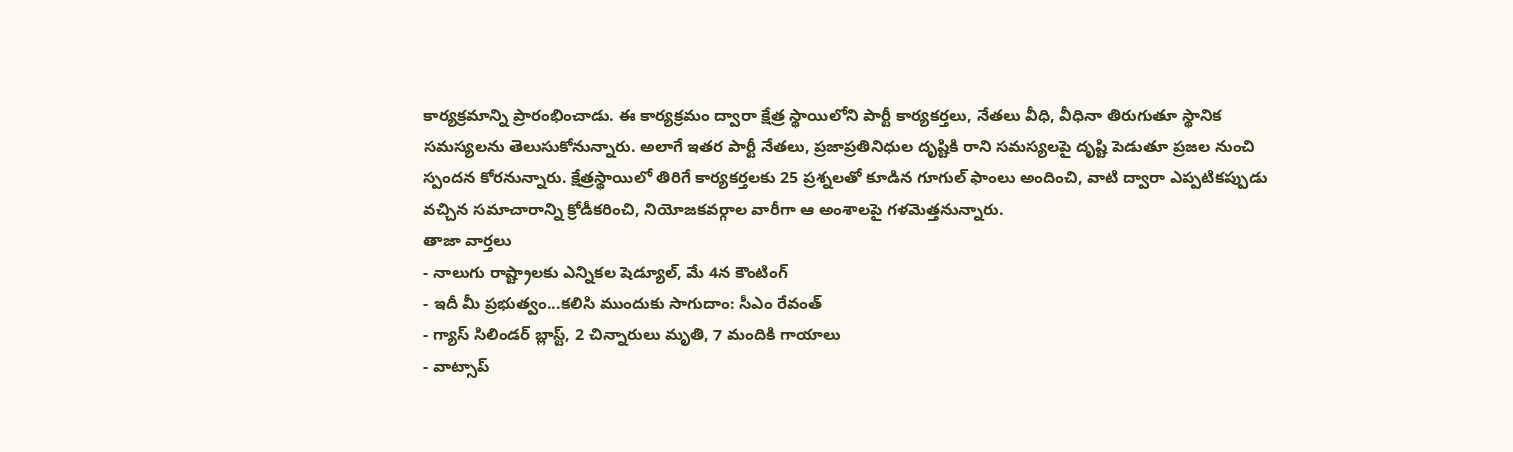కార్యక్రమాన్ని ప్రారంభించాడు. ఈ కార్యక్రమం ద్వారా క్షేత్ర స్థాయిలోని పార్టీ కార్యకర్తలు, నేతలు వీధి, వీధినా తిరుగుతూ స్థానిక సమస్యలను తెలుసుకోనున్నారు. అలాగే ఇతర పార్టీ నేతలు, ప్రజాప్రతినిధుల దృష్టికి రాని సమస్యలపై దృష్టి పెడుతూ ప్రజల నుంచి స్పందన కోరనున్నారు. క్షేత్రస్థాయిలో తిరిగే కార్యకర్తలకు 25 ప్రశ్నలతో కూడిన గూగుల్ ఫాంలు అందించి, వాటి ద్వారా ఎప్పటికప్పుడు వచ్చిన సమాచారాన్ని క్రోడీకరించి, నియోజకవర్గాల వారీగా ఆ అంశాలపై గళమెత్తనున్నారు.
తాజా వార్తలు
- నాలుగు రాష్ట్రాలకు ఎన్నికల షెడ్యూల్, మే 4న కౌంటింగ్
- ఇదీ మీ ప్రభుత్వం...కలిసి ముందుకు సాగుదాం: సీఎం రేవంత్
- గ్యాస్ సిలిండర్ బ్లాస్ట్, 2 చిన్నారులు మృతి, 7 మందికి గాయాలు
- వాట్సాప్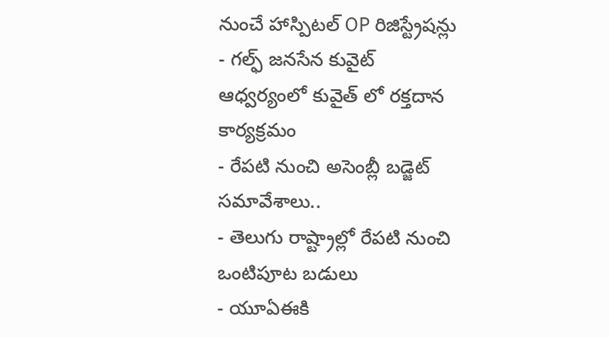నుంచే హాస్పిటల్ OP రిజిస్ట్రేషన్లు
- గల్ఫ్ జనసేన కువైట్ ఆధ్వర్యంలో కువైత్ లో రక్తదాన కార్యక్రమం
- రేపటి నుంచి అసెంబ్లీ బడ్జెట్ సమావేశాలు..
- తెలుగు రాష్ట్రాల్లో రేపటి నుంచి ఒంటిపూట బడులు
- యూఏఈకి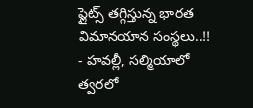ఫ్లైట్స్ తగ్గిస్తున్న భారత విమానయాన సంస్థలు..!!
- హవల్లీ, సల్మియాలో త్వరలో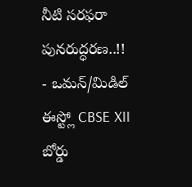నీటి సరఫరా పునరుద్ధరణ..!!
- ఒమన్/మిడిల్ ఈస్ట్లో CBSE XII బోర్డు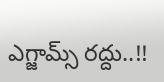ఎగ్జామ్స్ రద్దు..!!